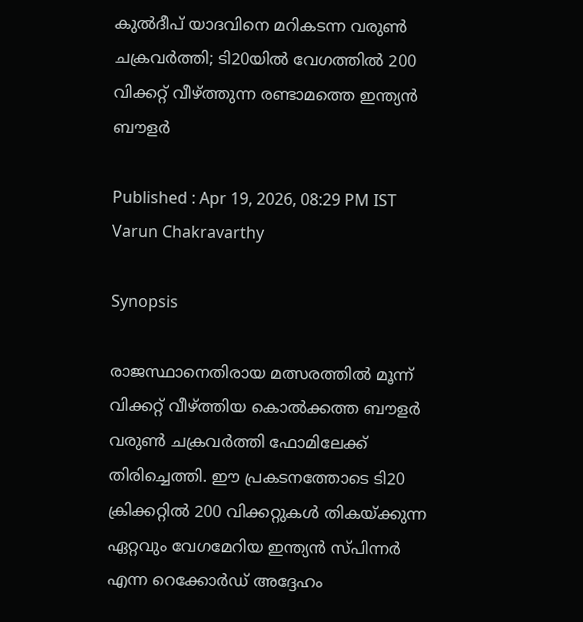കുല്‍ദീപ് യാദവിനെ മറികടന്ന വരുണ്‍ ചക്രവര്‍ത്തി; ടി20യില്‍ വേഗത്തില്‍ 200 വിക്കറ്റ് വീഴ്ത്തുന്ന രണ്ടാമത്തെ ഇന്ത്യന്‍ ബൗളര്‍

Published : Apr 19, 2026, 08:29 PM IST
Varun Chakravarthy

Synopsis

രാജസ്ഥാനെതിരായ മത്സരത്തില്‍ മൂന്ന് വിക്കറ്റ് വീഴ്ത്തിയ കൊൽക്കത്ത ബൗളർ വരുണ്‍ ചക്രവര്‍ത്തി ഫോമിലേക്ക് തിരിച്ചെത്തി. ഈ പ്രകടനത്തോടെ ടി20 ക്രിക്കറ്റില്‍ 200 വിക്കറ്റുകള്‍ തികയ്ക്കുന്ന ഏറ്റവും വേഗമേറിയ ഇന്ത്യന്‍ സ്പിന്നര്‍ എന്ന റെക്കോര്‍ഡ് അദ്ദേഹം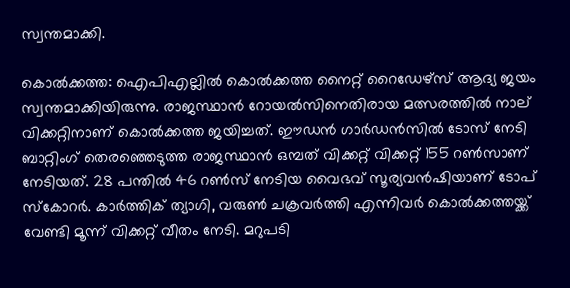സ്വന്തമാക്കി.

കൊല്‍ക്കത്ത: ഐപിഎല്ലില്‍ കൊല്‍ക്കത്ത നൈറ്റ് റൈഡേഴ്‌സ് ആദ്യ ജയം സ്വന്തമാക്കിയിരുന്നു. രാജസ്ഥാന്‍ റോയല്‍സിനെതിരായ മത്സരത്തില്‍ നാല് വിക്കറ്റിനാണ് കൊല്‍ക്കത്ത ജയിച്ചത്. ഈഡന്‍ ഗാര്‍ഡന്‍സില്‍ ടോസ് നേടി ബാറ്റിംഗ് തെരഞ്ഞെടുത്ത രാജസ്ഥാന്‍ ഒമ്പത് വിക്കറ്റ് വിക്കറ്റ് 155 റണ്‍സാണ് നേടിയത്. 28 പന്തില്‍ 46 റണ്‍സ് നേടിയ വൈഭവ് സൂര്യവന്‍ഷിയാണ് ടോപ് സ്‌കോറര്‍. കാര്‍ത്തിക് ത്യാഗി, വരുണ്‍ ചക്രവര്‍ത്തി എന്നിവര്‍ കൊല്‍ക്കത്തയ്ക്ക് വേണ്ടി മൂന്ന് വിക്കറ്റ് വീതം നേടി. മറുപടി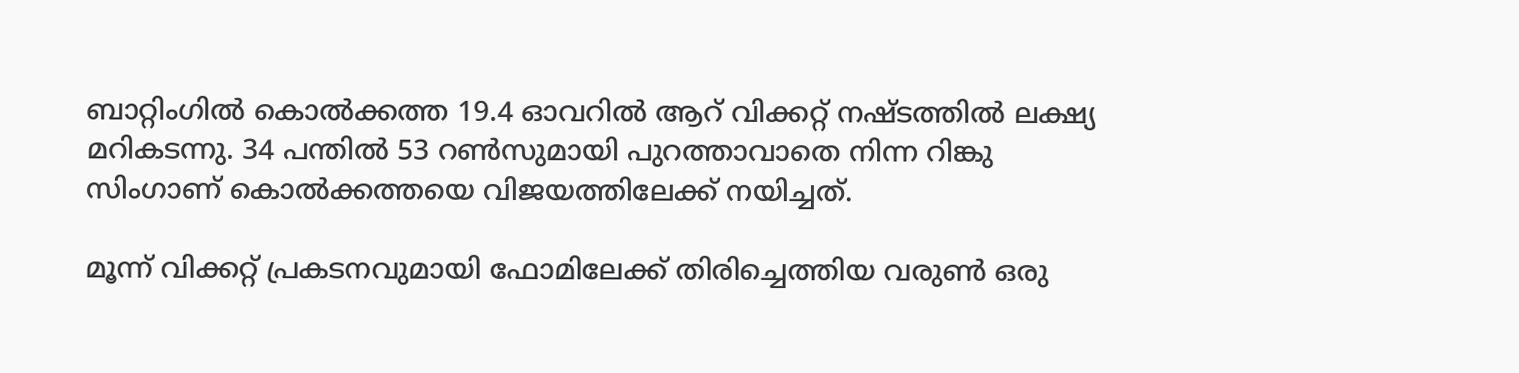ബാറ്റിംഗില്‍ കൊല്‍ക്കത്ത 19.4 ഓവറില്‍ ആറ് വിക്കറ്റ് നഷ്ടത്തില്‍ ലക്ഷ്യ മറികടന്നു. 34 പന്തില്‍ 53 റണ്‍സുമായി പുറത്താവാതെ നിന്ന റിങ്കു സിംഗാണ് കൊല്‍ക്കത്തയെ വിജയത്തിലേക്ക് നയിച്ചത്.

മൂന്ന് വിക്കറ്റ് പ്രകടനവുമായി ഫോമിലേക്ക് തിരിച്ചെത്തിയ വരുണ്‍ ഒരു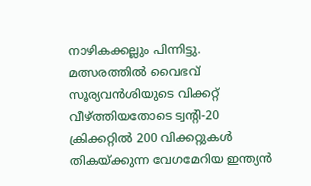നാഴികക്കല്ലും പിന്നിട്ടു. മത്സരത്തില്‍ വൈഭവ് സൂര്യവന്‍ശിയുടെ വിക്കറ്റ് വീഴ്ത്തിയതോടെ ട്വന്റി-20 ക്രിക്കറ്റില്‍ 200 വിക്കറ്റുകള്‍ തികയ്ക്കുന്ന വേഗമേറിയ ഇന്ത്യന്‍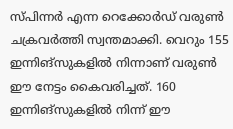സ്പിന്നര്‍ എന്ന റെക്കോര്‍ഡ് വരുണ്‍ ചക്രവര്‍ത്തി സ്വന്തമാക്കി. വെറും 155 ഇന്നിങ്‌സുകളില്‍ നിന്നാണ് വരുണ്‍ ഈ നേട്ടം കൈവരിച്ചത്. 160 ഇന്നിങ്‌സുകളില്‍ നിന്ന് ഈ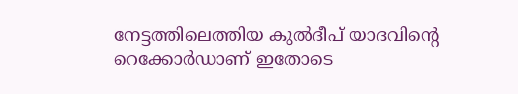നേട്ടത്തിലെത്തിയ കുല്‍ദീപ് യാദവിന്റെ റെക്കോര്‍ഡാണ് ഇതോടെ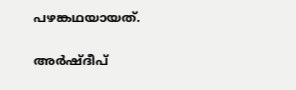പഴങ്കഥയായത്.

അര്‍ഷ്ദീപ്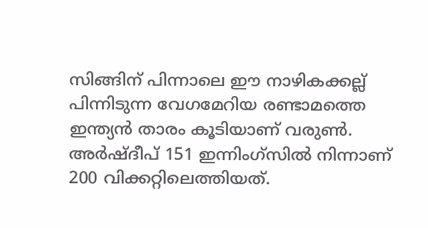സിങ്ങിന് പിന്നാലെ ഈ നാഴികക്കല്ല് പിന്നിടുന്ന വേഗമേറിയ രണ്ടാമത്തെ ഇന്ത്യന്‍ താരം കൂടിയാണ് വരുണ്‍. അര്‍ഷ്ദീപ് 151 ഇന്നിംഗ്‌സില്‍ നിന്നാണ് 200 വിക്കറ്റിലെത്തിയത്.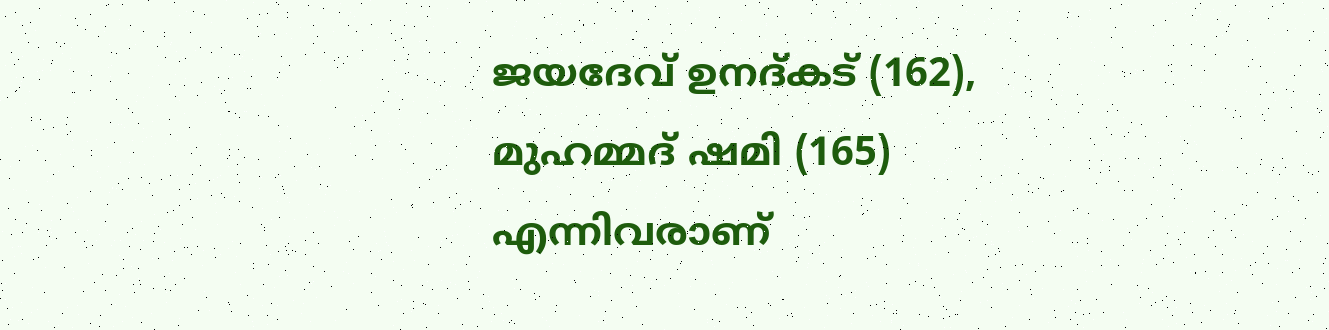ജയദേവ് ഉനദ്കട് (162), മുഹമ്മദ് ഷമി (165) എന്നിവരാണ്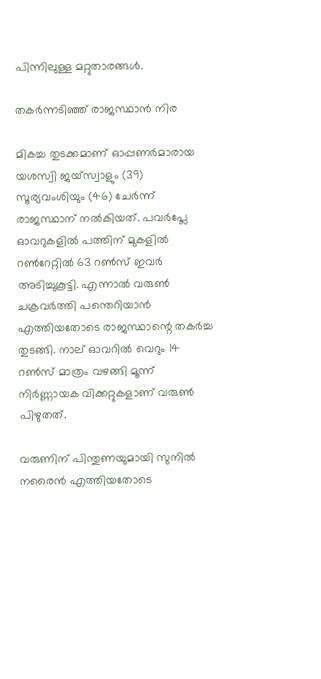പിന്നിലുള്ള മറ്റുതാരങ്ങള്‍.

തകര്‍ന്നടിഞ്ഞ് രാജസ്ഥാന്‍ നിര

മികച്ച തുടക്കമാണ് ഓപ്പണര്‍മാരായ യശസ്വി ജയ്സ്വാളും (39) സൂര്യവംശിയും (46) ചേര്‍ന്ന് രാജസ്ഥാന് നല്‍കിയത്. പവര്‍പ്ലേ ഓവറുകളില്‍ പത്തിന് മുകളില്‍ റണ്‍റേറ്റില്‍ 63 റണ്‍സ് ഇവര്‍ അടിച്ചുകൂട്ടി. എന്നാല്‍ വരുണ്‍ ചക്രവര്‍ത്തി പന്തെറിയാന്‍ എത്തിയതോടെ രാജസ്ഥാന്റെ തകര്‍ച്ച തുടങ്ങി. നാല് ഓവറില്‍ വെറും 14 റണ്‍സ് മാത്രം വഴങ്ങി മൂന്ന് നിര്‍ണ്ണായക വിക്കറ്റുകളാണ് വരുണ്‍ പിഴുതത്.

വരുണിന് പിന്തുണയുമായി സുനില്‍ നരൈന്‍ എത്തിയതോടെ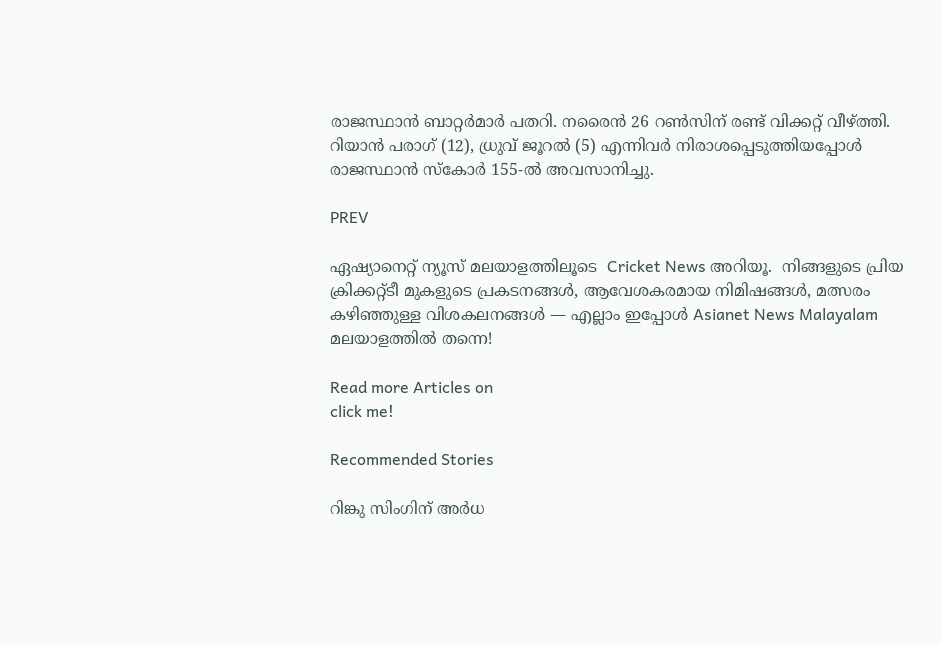രാജസ്ഥാന്‍ ബാറ്റര്‍മാര്‍ പതറി. നരൈന്‍ 26 റണ്‍സിന് രണ്ട് വിക്കറ്റ് വീഴ്ത്തി. റിയാന്‍ പരാഗ് (12), ധ്രുവ് ജൂറല്‍ (5) എന്നിവര്‍ നിരാശപ്പെടുത്തിയപ്പോള്‍ രാജസ്ഥാന്‍ സ്‌കോര്‍ 155-ല്‍ അവസാനിച്ചു.

PREV

ഏഷ്യാനെറ്റ് ന്യൂസ് മലയാളത്തിലൂടെ  Cricket News അറിയൂ.  നിങ്ങളുടെ പ്രിയ ക്രിക്കറ്റ്ടീ മുകളുടെ പ്രകടനങ്ങൾ, ആവേശകരമായ നിമിഷങ്ങൾ, മത്സരം കഴിഞ്ഞുള്ള വിശകലനങ്ങൾ — എല്ലാം ഇപ്പോൾ Asianet News Malayalam മലയാളത്തിൽ തന്നെ!

Read more Articles on
click me!

Recommended Stories

റിങ്കു സിംഗിന് അര്‍ധ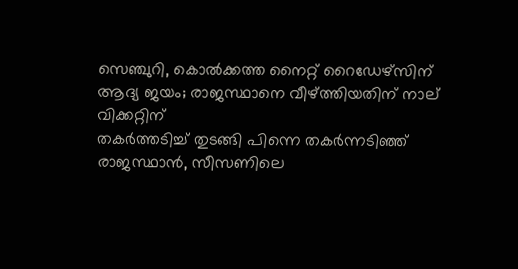സെഞ്ചുറി, കൊല്‍ക്കത്ത നൈറ്റ് റൈഡേഴ്‌സിന് ആദ്യ ജയം; രാജസ്ഥാനെ വീഴ്ത്തിയതിന് നാല് വിക്കറ്റിന്
തകര്‍ത്തടിച്ച് തുടങ്ങി പിന്നെ തകര്‍ന്നടിഞ്ഞ് രാജസ്ഥാന്‍, സീസണിലെ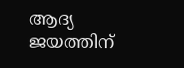ആദ്യ ജയത്തിന്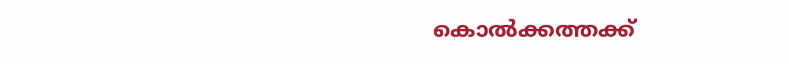കൊല്‍ക്കത്തക്ക്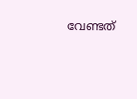വേണ്ടത്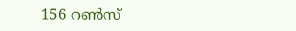156 റണ്‍സ്